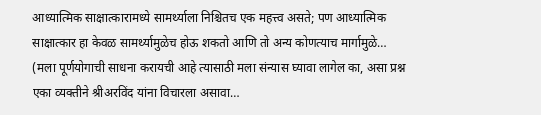आध्यात्मिक साक्षात्कारामध्ये सामर्थ्याला निश्चितच एक महत्त्व असते; पण आध्यात्मिक साक्षात्कार हा केवळ सामर्थ्यामुळेच होऊ शकतो आणि तो अन्य कोणत्याच मार्गामुळे…
(मला पूर्णयोगाची साधना करायची आहे त्यासाठी मला संन्यास घ्यावा लागेल का, असा प्रश्न एका व्यक्तीने श्रीअरविंद यांना विचारला असावा…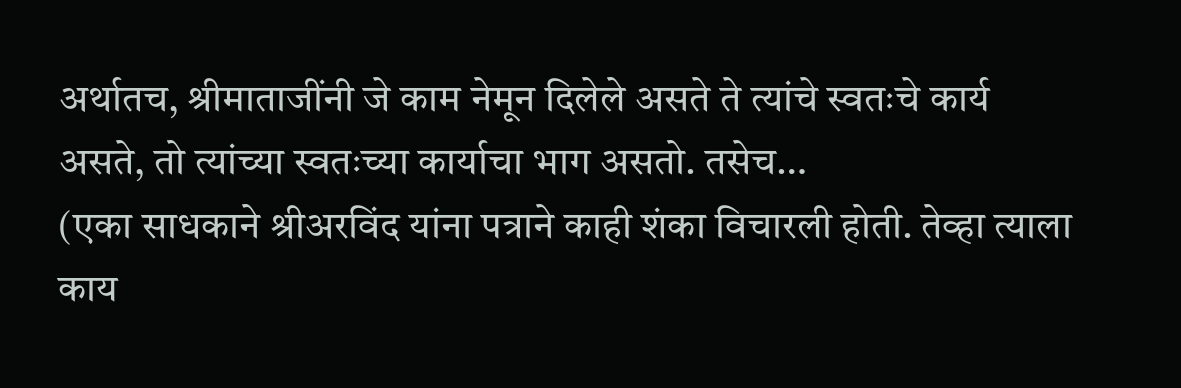अर्थातच, श्रीमाताजींनी जे काम नेमून दिलेले असते ते त्यांचे स्वतःचे कार्य असते, तो त्यांच्या स्वतःच्या कार्याचा भाग असतो. तसेच…
(एका साधकाने श्रीअरविंद यांना पत्राने काही शंका विचारली होती. तेव्हा त्याला काय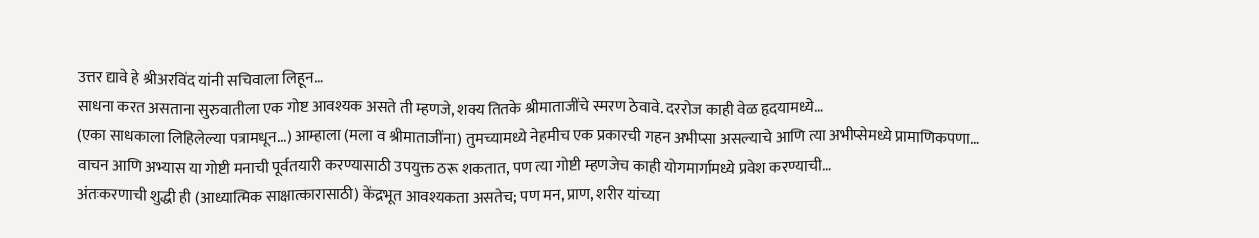उत्तर द्यावे हे श्रीअरविंद यांनी सचिवाला लिहून…
साधना करत असताना सुरुवातीला एक गोष्ट आवश्यक असते ती म्हणजे, शक्य तितके श्रीमाताजींचे स्मरण ठेवावे. दररोज काही वेळ हृदयामध्ये…
(एका साधकाला लिहिलेल्या पत्रामधून...) आम्हाला (मला व श्रीमाताजींना) तुमच्यामध्ये नेहमीच एक प्रकारची गहन अभीप्सा असल्याचे आणि त्या अभीप्सेमध्ये प्रामाणिकपणा…
वाचन आणि अभ्यास या गोष्टी मनाची पूर्वतयारी करण्यासाठी उपयुक्त ठरू शकतात, पण त्या गोष्टी म्हणजेच काही योगमार्गामध्ये प्रवेश करण्याची…
अंतःकरणाची शुद्धी ही (आध्यात्मिक साक्षात्कारासाठी) केंद्रभूत आवश्यकता असतेच; पण मन, प्राण, शरीर यांच्या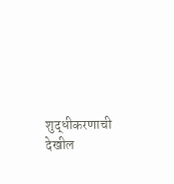शुद्धीकरणाची देखील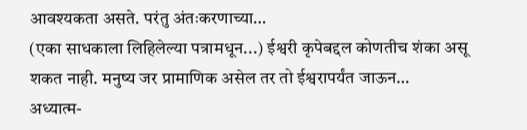आवश्यकता असते. परंतु अंतःकरणाच्या…
(एका साधकाला लिहिलेल्या पत्रामधून...) ईश्वरी कृपेबद्दल कोणतीच शंका असू शकत नाही. मनुष्य जर प्रामाणिक असेल तर तो ईश्वरापर्यंत जाऊन…
अध्यात्म-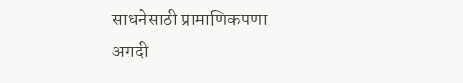साधनेसाठी प्रामाणिकपणा अगदी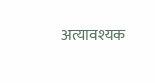अत्यावश्यक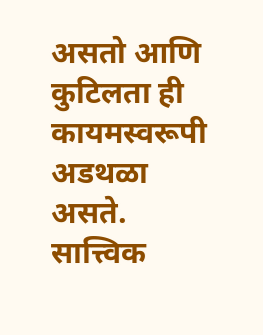असतो आणि कुटिलता ही कायमस्वरूपी अडथळा असते. सात्त्विक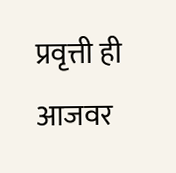प्रवृत्ती ही आजवर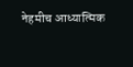नेहमीच आध्यात्मिक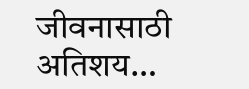जीवनासाठी अतिशय…